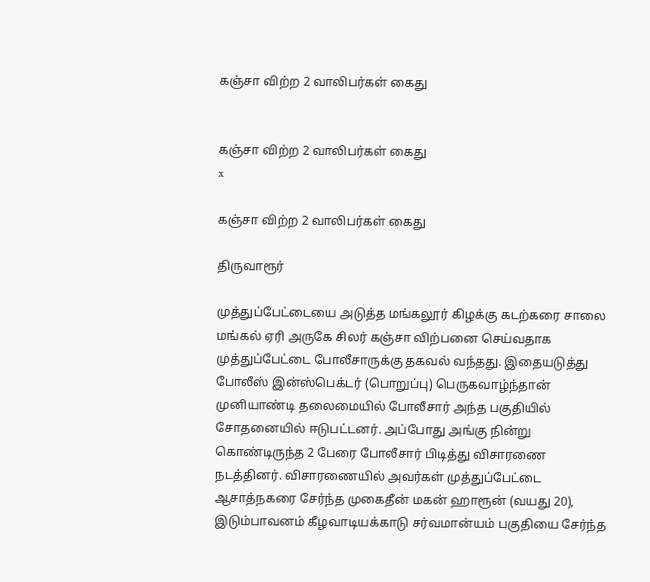கஞ்சா விற்ற 2 வாலிபர்கள் கைது


கஞ்சா விற்ற 2 வாலிபர்கள் கைது
x

கஞ்சா விற்ற 2 வாலிபர்கள் கைது

திருவாரூர்

முத்துப்பேட்டையை அடுத்த மங்கலூர் கிழக்கு கடற்கரை சாலை மங்கல் ஏரி அருகே சிலர் கஞ்சா விற்பனை செய்வதாக முத்துப்பேட்டை போலீசாருக்கு தகவல் வந்தது. இதையடுத்து போலீஸ் இன்ஸ்பெக்டர் (பொறுப்பு) பெருகவாழ்ந்தான் முனியாண்டி தலைமையில் போலீசார் அந்த பகுதியில் சோதனையில் ஈடுபட்டனர். அப்போது அங்கு நின்று கொண்டிருந்த 2 பேரை போலீசார் பிடித்து விசாரணை நடத்தினர். விசாரணையில் அவர்கள் முத்துப்பேட்டை ஆசாத்நகரை சேர்ந்த முகைதீன் மகன் ஹாரூன் (வயது 20), இடும்பாவனம் கீழவாடியக்காடு சர்வமான்யம் பகுதியை சேர்ந்த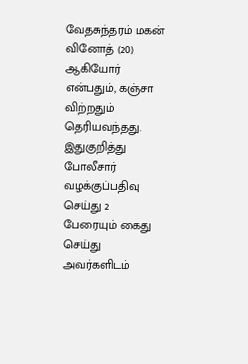வேதசுந்தரம் மகன் வினோத் (20) ஆகியோர் என்பதும், கஞ்சா விற்றதும் தெரியவந்தது. இதுகுறித்து போலீசார் வழக்குப்பதிவு செய்து 2 பேரையும் கைது செய்து அவர்களிடம்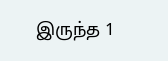இருந்த 1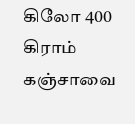கிலோ 400 கிராம் கஞ்சாவை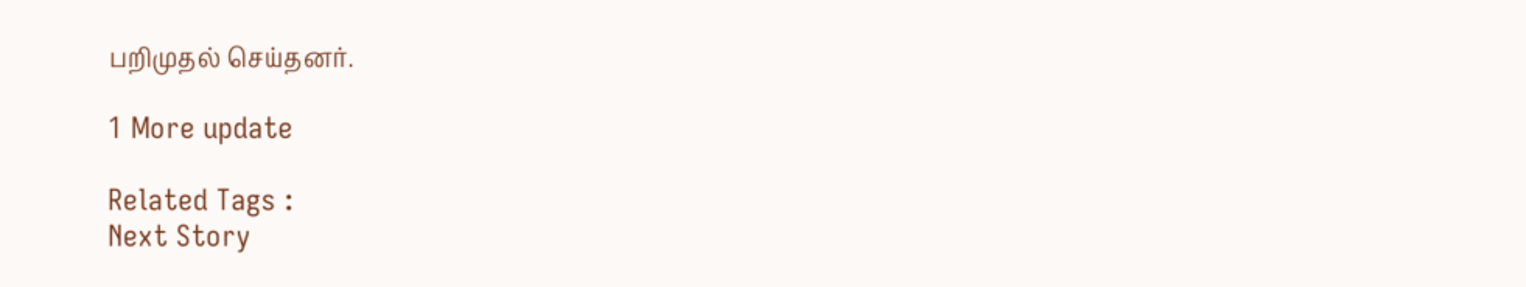பறிமுதல் செய்தனர்.

1 More update

Related Tags :
Next Story